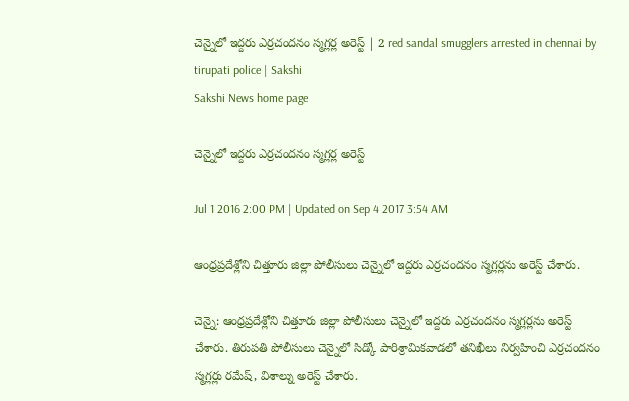చెన్నైలో ఇద్దరు ఎర్రచందనం స్మగ్లర్ల అరెస్ట్ | 2 red sandal smugglers arrested in chennai by tirupati police | Sakshi
Sakshi News home page

చెన్నైలో ఇద్దరు ఎర్రచందనం స్మగ్లర్ల అరెస్ట్

Jul 1 2016 2:00 PM | Updated on Sep 4 2017 3:54 AM

ఆంధ్రప్రదేశ్లోని చిత్తూరు జిల్లా పోలీసులు చెన్నైలో ఇద్దరు ఎర్రచందనం స్మగ్లర్లను అరెస్ట్ చేశారు.

చెన్నై: ఆంధ్రప్రదేశ్లోని చిత్తూరు జిల్లా పోలీసులు చెన్నైలో ఇద్దరు ఎర్రచందనం స్మగ్లర్లను అరెస్ట్ చేశారు. తిరుపతి పోలీసులు చెన్నైలో సిడ్కో పారిశ్రామికవాడలో తనిఖీలు నిర్వహించి ఎర్రచందనం స్మగ్లర్లు రమేష్, విశాల్ను అరెస్ట్ చేశారు.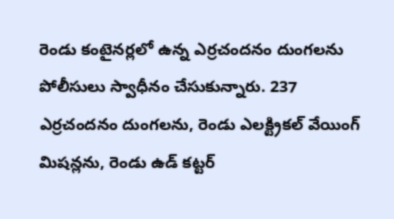రెండు కంటైనర్లలో ఉన్న ఎర్రచందనం దుంగలను పోలీసులు స్వాధీనం చేసుకున్నారు. 237 ఎర్రచందనం దుంగలను, రెండు ఎలక్ట్రికల్ వేయింగ్ మిషన్లను, రెండు ఉడ్ కట్టర్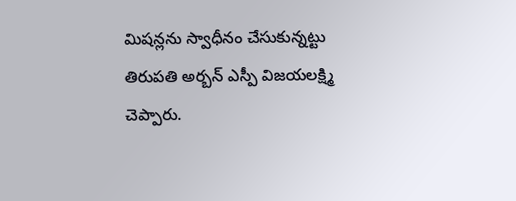మిషన్లను స్వాధీనం చేసుకున్నట్టు తిరుపతి అర్బన్ ఎస్పీ విజయలక్ష‍్మి చెప్పారు.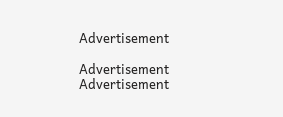Advertisement

Advertisement
Advertisement